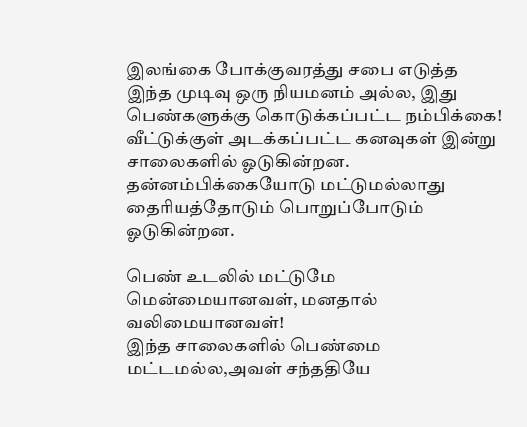இலங்கை போக்குவரத்து சபை எடுத்த இந்த முடிவு ஒரு நியமனம் அல்ல, இது பெண்களுக்கு கொடுக்கப்பட்ட நம்பிக்கை!
வீட்டுக்குள் அடக்கப்பட்ட கனவுகள் இன்று சாலைகளில் ஓடுகின்றன.
தன்னம்பிக்கையோடு மட்டுமல்லாது தைரியத்தோடும் பொறுப்போடும் ஓடுகின்றன.

பெண் உடலில் மட்டுமே மென்மையானவள், மனதால் வலிமையானவள்!
இந்த சாலைகளில் பெண்மை மட்டமல்ல,அவள் சந்ததியே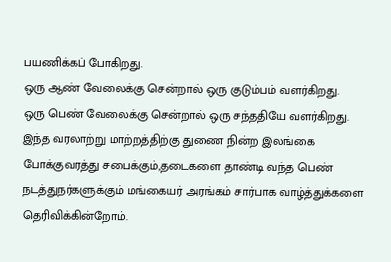பயணிக்கப் போகிறது.
ஒரு ஆண் வேலைக்கு சென்றால் ஒரு குடும்பம் வளர்கிறது.
ஒரு பெண் வேலைக்கு சென்றால் ஒரு சந்ததியே வளர்கிறது.
இந்த வரலாற்று மாற்றத்திற்கு துணை நின்ற இலங்கை போக்குவரத்து சபைக்கும்,தடைகளை தாண்டி வந்த பெண் நடத்துநர்களுக்கும் மங்கையர் அரங்கம் சார்பாக வாழ்த்துக்களை தெரிவிக்கின்றோம்.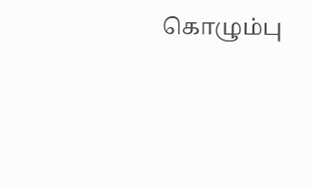கொழும்பு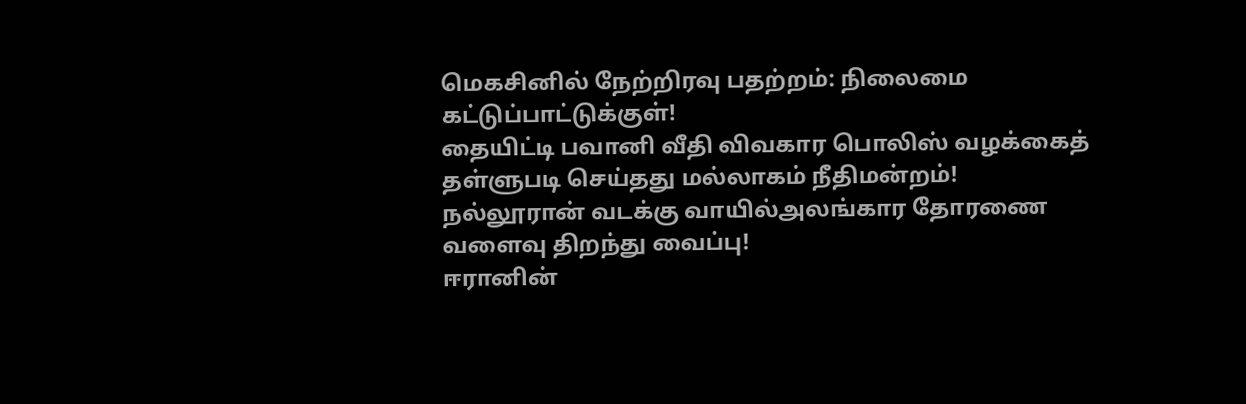மெகசினில் நேற்றிரவு பதற்றம்: நிலைமை கட்டுப்பாட்டுக்குள்!
தையிட்டி பவானி வீதி விவகார பொலிஸ் வழக்கைத் தள்ளுபடி செய்தது மல்லாகம் நீதிமன்றம்!
நல்லூரான் வடக்கு வாயில்அலங்கார தோரணை வளைவு திறந்து வைப்பு!
ஈரானின்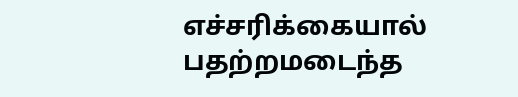எச்சரிக்கையால் பதற்றமடைந்த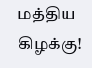மத்திய கிழக்கு!